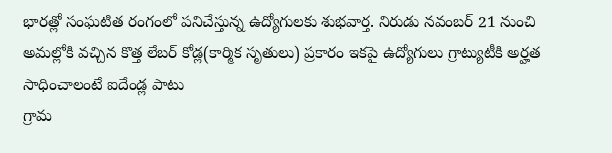భారత్లో సంఘటిత రంగంలో పనిచేస్తున్న ఉద్యోగులకు శుభవార్త. నిరుడు నవంబర్ 21 నుంచి అమల్లోకి వచ్చిన కొత్త లేబర్ కోడ్ల(కార్మిక సృతులు) ప్రకారం ఇకపై ఉద్యోగులు గ్రాట్యుటీకి అర్హత సాధించాలంటే ఐదేండ్ల పాటు
గ్రామ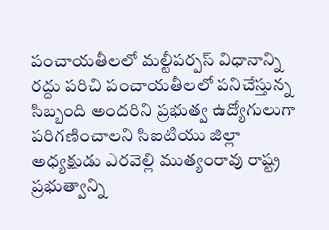పంచాయతీలలో మల్టీపర్పస్ విధానాన్ని రద్దు పరిచి పంచాయతీలలో పనిచేస్తున్న సిబ్బంది అందరిని ప్రభుత్వ ఉద్యోగులుగా పరిగణించాలని సిఐటియు జిల్లా అధ్యక్షుడు ఎరవెల్లి ముత్యంరావు రాష్ట్ర ప్రభుత్వాన్ని